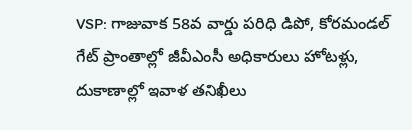VSP: గాజువాక 58వ వార్డు పరిధి డిపో, కోరమండల్ గేట్ ప్రాంతాల్లో జీవీఎంసీ అధికారులు హోటళ్లు, దుకాణాల్లో ఇవాళ తనిఖీలు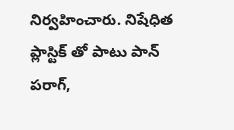నిర్వహించారు. నిషేధిత ప్లాస్టిక్ తో పాటు పాన్ పరాగ్,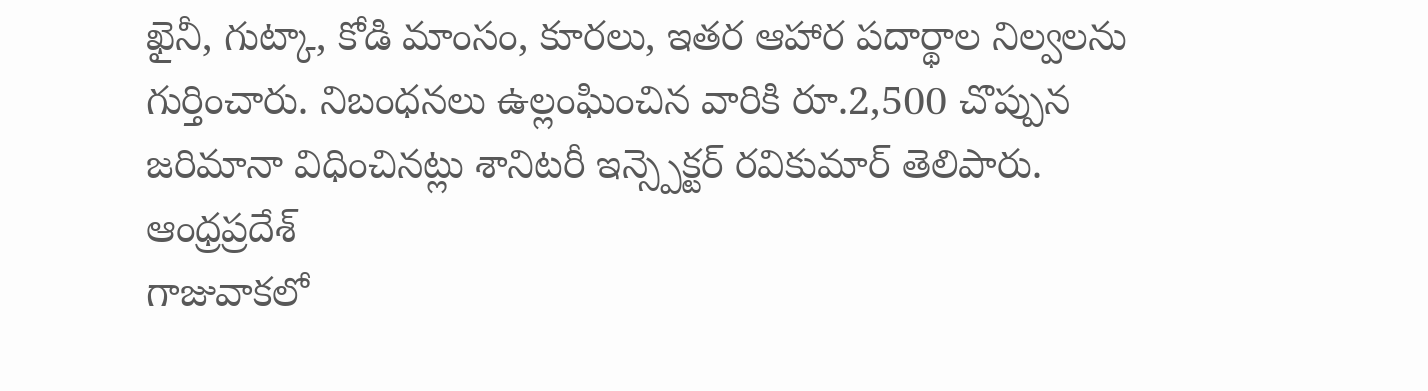ఖైనీ, గుట్కా, కోడి మాంసం, కూరలు, ఇతర ఆహార పదార్థాల నిల్వలను గుర్తించారు. నిబంధనలు ఉల్లంఘించిన వారికి రూ.2,500 చొప్పున జరిమానా విధించినట్లు శానిటరీ ఇన్స్పెక్టర్ రవికుమార్ తెలిపారు.
ఆంధ్రప్రదేశ్
గాజువాకలో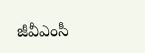జీవీఎంసీ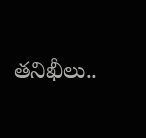తనిఖీలు..